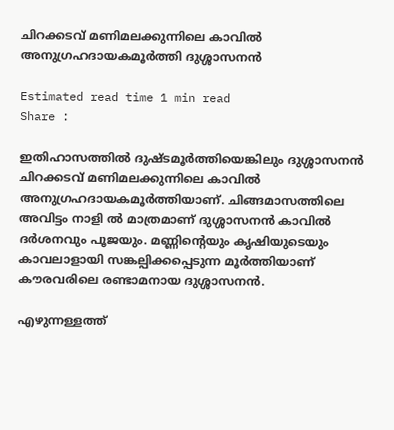ചിറക്കടവ് മണിമലക്കുന്നിലെ കാവില്‍ അനുഗ്രഹദായകമൂര്‍ത്തി ദുശ്ശാസനന്‍

Estimated read time 1 min read
Share :

ഇതിഹാസത്തില്‍ ദുഷ്ടമൂര്‍ത്തിയെങ്കിലും ദുശ്ശാസനന്‍ ചിറക്കടവ് മണിമലക്കുന്നിലെ കാവില്‍ അനുഗ്രഹദായകമൂര്‍ത്തിയാണ്. ചിങ്ങമാസത്തിലെ അവിട്ടം നാളി ല്‍ മാത്രമാണ് ദുശ്ശാസനന്‍ കാവില്‍ ദര്‍ശനവും പൂജയും. മണ്ണിന്റെയും കൃഷിയുടെയും കാവലാളായി സങ്കല്പിക്കപ്പെടുന്ന മൂര്‍ത്തിയാണ് കൗരവരിലെ രണ്ടാമനായ ദുശ്ശാസനന്‍.

എഴുന്നള്ളത്ത്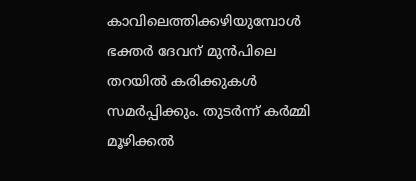കാവിലെത്തിക്കഴിയുമ്പോള്‍ ഭക്തര്‍ ദേവന് മുന്‍പിലെ തറയില്‍ കരിക്കുകള്‍ സമര്‍പ്പിക്കും. തുടര്‍ന്ന് കര്‍മ്മി മൂഴിക്കല്‍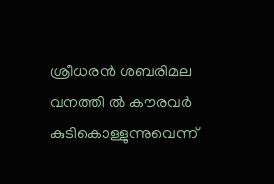ശ്രീധരന്‍ ശബരിമല വനത്തി ല്‍ കൗരവര്‍ കുടികൊള്ളുന്നുവെന്ന്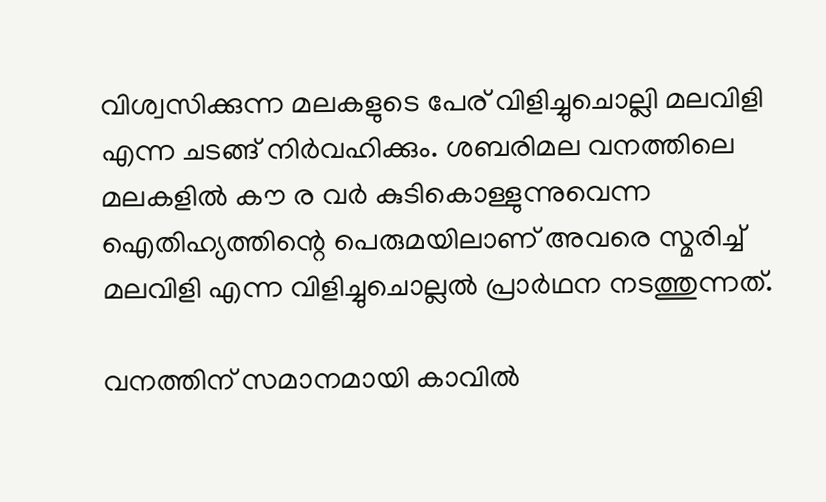വിശ്വസിക്കുന്ന മലകളുടെ പേര് വിളിച്ചുചൊല്ലി മലവിളി എന്ന ചടങ്ങ് നിര്‍വഹിക്കും. ശബരിമല വനത്തിലെ മലകളില്‍ കൗ ര വര്‍ കുടികൊള്ളുന്നുവെന്ന ഐതിഹ്യത്തിന്റെ പെരുമയിലാണ് അവരെ സ്മരിച്ച് മലവിളി എന്ന വിളിച്ചുചൊല്ലല്‍ പ്രാര്‍ഥന നടത്തുന്നത്.

വനത്തിന് സമാനമായി കാവില്‍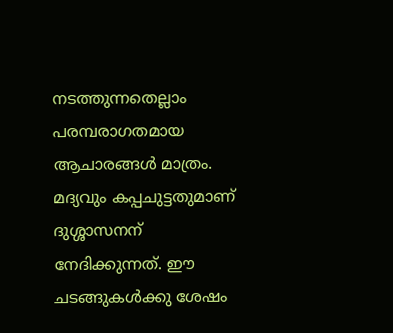നടത്തുന്നതെല്ലാം പരമ്പരാഗതമായ ആചാരങ്ങള്‍ മാത്രം. മദ്യവും കപ്പചുട്ടതുമാണ് ദുശ്ശാസനന് നേദിക്കുന്നത്. ഈ ചടങ്ങുകള്‍ക്കു ശേഷം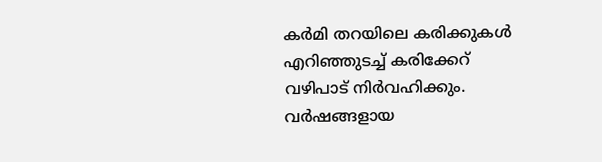കര്‍മി തറയിലെ കരിക്കുകള്‍ എറിഞ്ഞുടച്ച് കരിക്കേറ് വഴിപാട് നിര്‍വഹിക്കും. വര്‍ഷങ്ങളായ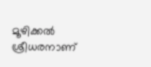മൂഴിക്കല്‍ ശ്രീധരനാണ്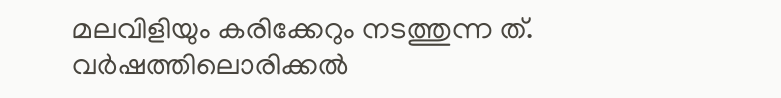മലവിളിയും കരിക്കേറും നടത്തുന്ന ത്. വര്‍ഷത്തിലൊരിക്കല്‍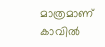മാത്രമാണ് കാവില്‍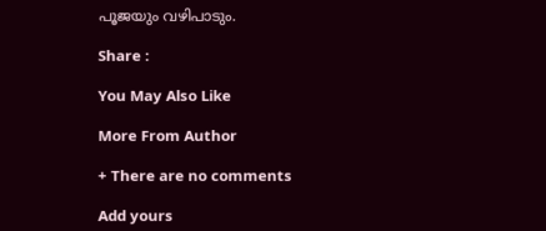പൂജയും വഴിപാടും.

Share :

You May Also Like

More From Author

+ There are no comments

Add yours